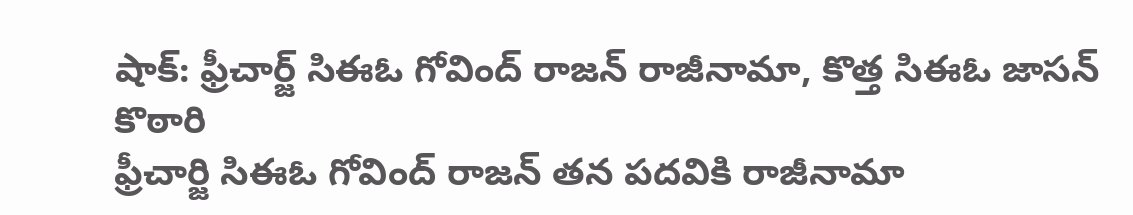షాక్: ఫ్రీచార్జ్ సిఈఓ గోవింద్ రాజన్ రాజీనామా, కొత్త సిఈఓ జాసన్ కొఠారి
ఫ్రీచార్జి సిఈఓ గోవింద్ రాజన్ తన పదవికి రాజీనామా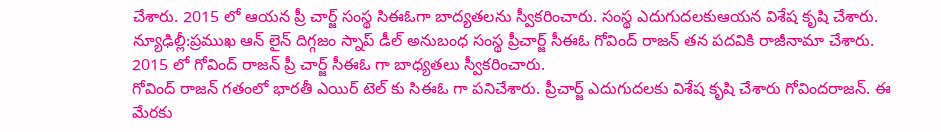చేశారు. 2015 లో ఆయన ప్రీ చార్జ్ సంస్థ సిఈఓగా బాద్యతలను స్వీకరించారు. సంస్థ ఎదుగుదలకుఆయన విశేష కృషి చేశారు.
న్యూఢిల్లీ:ప్రముఖ ఆన్ లైన్ దిగ్గజం స్నాప్ డీల్ అనుబంధ సంస్థ ప్రీచార్జ్ సీఈఓ గోవింద్ రాజన్ తన పదవికి రాజీనామా చేశారు. 2015 లో గోవింద్ రాజన్ ప్రీ చార్జ్ సీఈఓ గా బాధ్యతలు స్వీకరించారు.
గోవింద్ రాజన్ గతంలో భారతీ ఎయిర్ టెల్ కు సిఈఓ గా పనిచేశారు. ప్రీచార్జ్ ఎదుగుదలకు విశేష కృషి చేశారు గోవిందరాజన్. ఈ మేరకు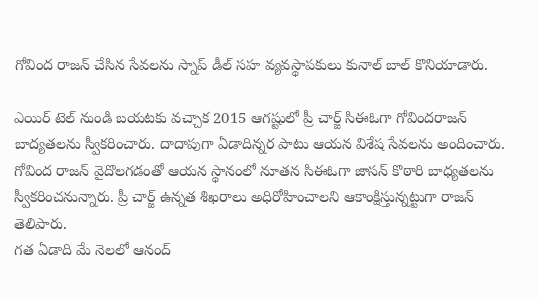గోవింద రాజన్ చేసిన సేవలను స్నాప్ డీల్ సహ వ్యవస్థాపకులు కునాల్ బాల్ కొనియాడారు.

ఎయిర్ టెల్ నుండి బయటకు వచ్చాక 2015 ఆగష్టులో ప్రీ చార్జ్ సిఈఓగా గోవిందరాజన్ బాద్యతలను స్వీకరించారు. దాదాపుగా ఏడాదిన్నర పాటు ఆయన విశేష సేవలను అందించారు.
గోవింద రాజన్ వైదొలగడంతో ఆయన స్థానంలో నూతన సిఈఓగా జాసన్ కొఠారి బాధ్యతలను స్వీకరించనున్నారు. ప్రీ చార్జ్ ఉన్నత శిఖరాలు అధిరోహించాలని ఆకాంక్షిస్తున్నట్టుగా రాజన్ తెలిపారు.
గత ఏడాది మే నెలలో ఆనంద్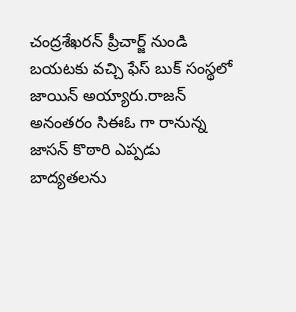చంద్రశేఖరన్ ప్రీచార్జ్ నుండి బయటకు వచ్చి ఫేస్ బుక్ సంస్థలో జాయిన్ అయ్యారు.రాజన్ అనంతరం సిఈఓ గా రానున్న జాసన్ కొఠారి ఎప్పడు బాద్యతలను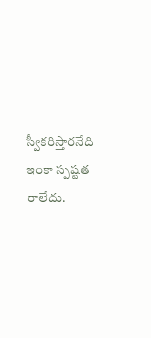స్వీకరిస్తారనేది ఇంకా స్పష్టత రాలేదు.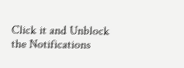Click it and Unblock the Notifications